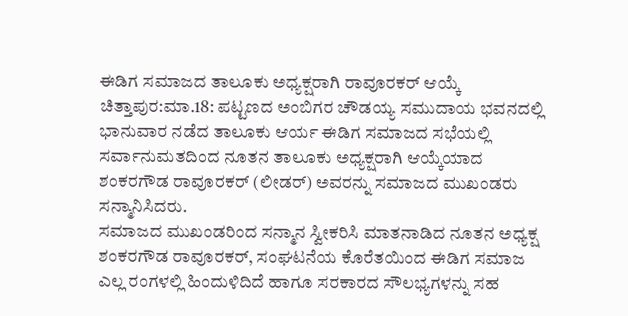ಈಡಿಗ ಸಮಾಜದ ತಾಲೂಕು ಅಧ್ಯಕ್ಷರಾಗಿ ರಾವೂರಕರ್ ಆಯ್ಕೆ
ಚಿತ್ತಾಪುರ:ಮಾ.18: ಪಟ್ಟಣದ ಅಂಬಿಗರ ಚೌಡಯ್ಯ ಸಮುದಾಯ ಭವನದಲ್ಲಿ ಭಾನುವಾರ ನಡೆದ ತಾಲೂಕು ಆರ್ಯ ಈಡಿಗ ಸಮಾಜದ ಸಭೆಯಲ್ಲಿ ಸರ್ವಾನುಮತದಿಂದ ನೂತನ ತಾಲೂಕು ಅಧ್ಯಕ್ಷರಾಗಿ ಆಯ್ಕೆಯಾದ ಶಂಕರಗೌಡ ರಾವೂರಕರ್ (ಲೀಡರ್) ಅವರನ್ನು ಸಮಾಜದ ಮುಖಂಡರು ಸನ್ಮಾನಿಸಿದರು.
ಸಮಾಜದ ಮುಖಂಡರಿಂದ ಸನ್ಮಾನ ಸ್ವೀಕರಿಸಿ ಮಾತನಾಡಿದ ನೂತನ ಅಧ್ಯಕ್ಷ ಶಂಕರಗೌಡ ರಾವೂರಕರ್, ಸಂಘಟನೆಯ ಕೊರೆತಯಿಂದ ಈಡಿಗ ಸಮಾಜ ಎಲ್ಲ ರಂಗಳಲ್ಲಿ ಹಿಂದುಳಿದಿದೆ ಹಾಗೂ ಸರಕಾರದ ಸೌಲಭ್ಯಗಳನ್ನು ಸಹ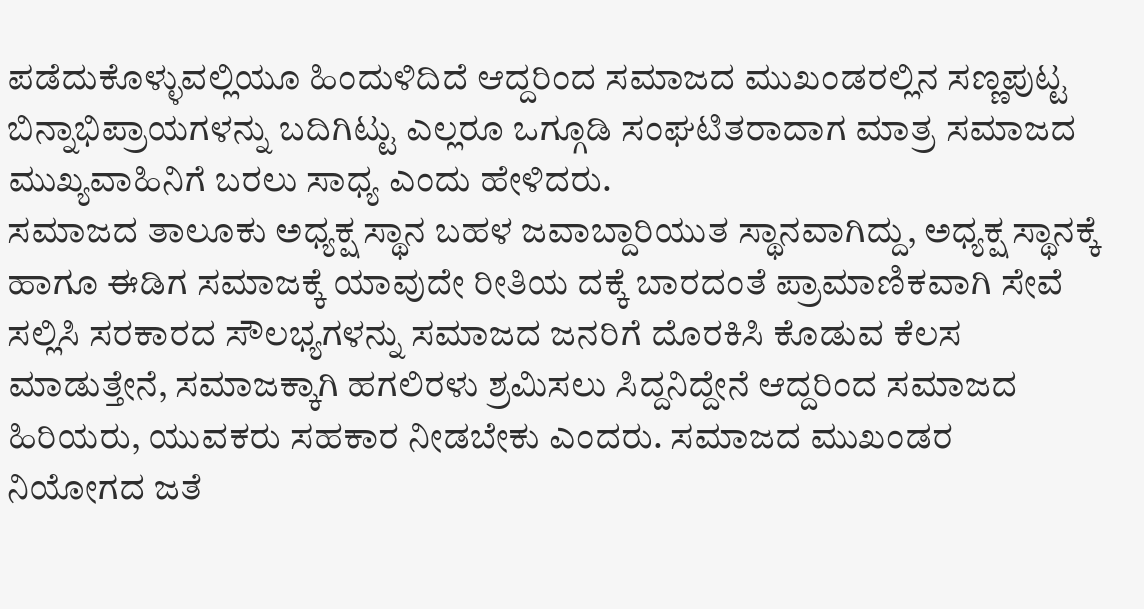ಪಡೆದುಕೊಳ್ಳುವಲ್ಲಿಯೂ ಹಿಂದುಳಿದಿದೆ ಆದ್ದರಿಂದ ಸಮಾಜದ ಮುಖಂಡರಲ್ಲಿನ ಸಣ್ಣಪುಟ್ಟ ಬಿನ್ನಾಭಿಪ್ರಾಯಗಳನ್ನು ಬದಿಗಿಟ್ಟು ಎಲ್ಲರೂ ಒಗ್ಗೂಡಿ ಸಂಘಟಿತರಾದಾಗ ಮಾತ್ರ ಸಮಾಜದ ಮುಖ್ಯವಾಹಿನಿಗೆ ಬರಲು ಸಾಧ್ಯ ಎಂದು ಹೇಳಿದರು.
ಸಮಾಜದ ತಾಲೂಕು ಅಧ್ಯಕ್ಷ ಸ್ಥಾನ ಬಹಳ ಜವಾಬ್ದಾರಿಯುತ ಸ್ಥಾನವಾಗಿದ್ದು, ಅಧ್ಯಕ್ಷ ಸ್ಥಾನಕ್ಕೆ ಹಾಗೂ ಈಡಿಗ ಸಮಾಜಕ್ಕೆ ಯಾವುದೇ ರೀತಿಯ ದಕ್ಕೆ ಬಾರದಂತೆ ಪ್ರಾಮಾಣಿಕವಾಗಿ ಸೇವೆ ಸಲ್ಲಿಸಿ ಸರಕಾರದ ಸೌಲಭ್ಯಗಳನ್ನು ಸಮಾಜದ ಜನರಿಗೆ ದೊರಕಿಸಿ ಕೊಡುವ ಕೆಲಸ ಮಾಡುತ್ತೇನೆ, ಸಮಾಜಕ್ಕಾಗಿ ಹಗಲಿರಳು ಶ್ರಮಿಸಲು ಸಿದ್ದನಿದ್ದೇನೆ ಆದ್ದರಿಂದ ಸಮಾಜದ ಹಿರಿಯರು, ಯುವಕರು ಸಹಕಾರ ನೀಡಬೇಕು ಎಂದರು. ಸಮಾಜದ ಮುಖಂಡರ ನಿಯೋಗದ ಜತೆ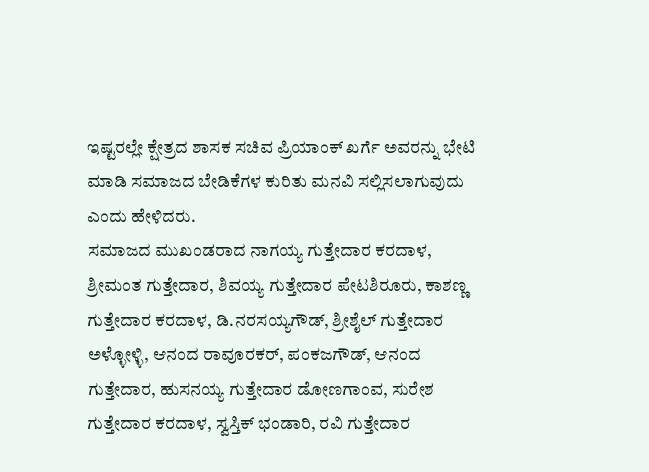ಇಷ್ಟರಲ್ಲೇ ಕ್ಷೇತ್ರದ ಶಾಸಕ ಸಚಿವ ಪ್ರಿಯಾಂಕ್ ಖರ್ಗೆ ಅವರನ್ನು ಭೇಟಿ ಮಾಡಿ ಸಮಾಜದ ಬೇಡಿಕೆಗಳ ಕುರಿತು ಮನವಿ ಸಲ್ಲಿಸಲಾಗುವುದು ಎಂದು ಹೇಳಿದರು.
ಸಮಾಜದ ಮುಖಂಡರಾದ ನಾಗಯ್ಯ ಗುತ್ತೇದಾರ ಕರದಾಳ, ಶ್ರೀಮಂತ ಗುತ್ತೇದಾರ, ಶಿವಯ್ಯ ಗುತ್ತೇದಾರ ಪೇಟಶಿರೂರು, ಕಾಶಣ್ಣ ಗುತ್ತೇದಾರ ಕರದಾಳ, ಡಿ.ನರಸಯ್ಯಗೌಡ್, ಶ್ರೀಶೈಲ್ ಗುತ್ತೇದಾರ ಅಳ್ಳೋಳ್ಳಿ, ಆನಂದ ರಾವೂರಕರ್, ಪಂಕಜಗೌಡ್, ಆನಂದ ಗುತ್ತೇದಾರ, ಹುಸನಯ್ಯ ಗುತ್ತೇದಾರ ಡೋಣಗಾಂವ, ಸುರೇಶ ಗುತ್ತೇದಾರ ಕರದಾಳ, ಸ್ವಸ್ತಿಕ್ ಭಂಡಾರಿ, ರವಿ ಗುತ್ತೇದಾರ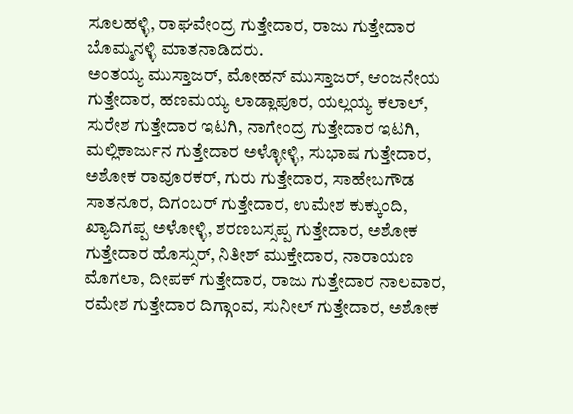ಸೂಲಹಳ್ಳಿ, ರಾಘವೇಂದ್ರ ಗುತ್ತೇದಾರ, ರಾಜು ಗುತ್ತೇದಾರ ಬೊಮ್ಮನಳ್ಳಿ ಮಾತನಾಡಿದರು.
ಅಂತಯ್ಯ ಮುಸ್ತಾಜರ್, ಮೋಹನ್ ಮುಸ್ತಾಜರ್, ಆಂಜನೇಯ ಗುತ್ತೇದಾರ, ಹಣಮಯ್ಯ ಲಾಡ್ಲಾಪೂರ, ಯಲ್ಲಯ್ಯ ಕಲಾಲ್, ಸುರೇಶ ಗುತ್ತೇದಾರ ಇಟಗಿ, ನಾಗೇಂದ್ರ ಗುತ್ತೇದಾರ ಇಟಗಿ, ಮಲ್ಲಿಕಾರ್ಜುನ ಗುತ್ತೇದಾರ ಅಳ್ಳೋಳ್ಳಿ, ಸುಭಾಷ ಗುತ್ತೇದಾರ, ಅಶೋಕ ರಾವೂರಕರ್, ಗುರು ಗುತ್ತೇದಾರ, ಸಾಹೇಬಗೌಡ ಸಾತನೂರ, ದಿಗಂಬರ್ ಗುತ್ತೇದಾರ, ಉಮೇಶ ಕುಕ್ಕುಂದಿ, ಖ್ಯಾದಿಗಪ್ಪ ಅಳೋಳ್ಳಿ, ಶರಣಬಸ್ಸಪ್ಪ ಗುತ್ತೇದಾರ, ಅಶೋಕ ಗುತ್ತೇದಾರ ಹೊಸ್ಸುರ್, ನಿತೀಶ್ ಮುಕ್ತೇದಾರ, ನಾರಾಯಣ ಮೊಗಲಾ, ದೀಪಕ್ ಗುತ್ತೇದಾರ, ರಾಜು ಗುತ್ತೇದಾರ ನಾಲವಾರ, ರಮೇಶ ಗುತ್ತೇದಾರ ದಿಗ್ಗಾಂವ, ಸುನೀಲ್ ಗುತ್ತೇದಾರ, ಅಶೋಕ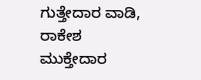ಗುತ್ತೇದಾರ ವಾಡಿ, ರಾಕೇಶ ಮುಕ್ತೇದಾರ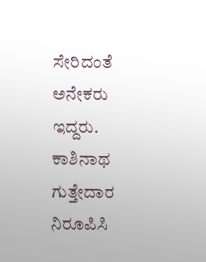ಸೇರಿದಂತೆ ಅನೇಕರು ಇದ್ದರು. ಕಾಶಿನಾಥ ಗುತ್ತೇದಾರ ನಿರೂಪಿಸಿ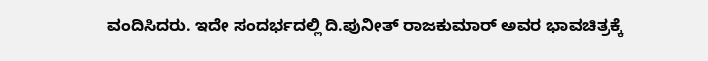ವಂದಿಸಿದರು. ಇದೇ ಸಂದರ್ಭದಲ್ಲಿ ದಿ.ಪುನೀತ್ ರಾಜಕುಮಾರ್ ಅವರ ಭಾವಚಿತ್ರಕ್ಕೆ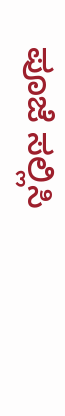ಪೂಜೆ ಸಲ್ಲಿಸಿ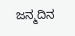ಜನ್ಮದಿನ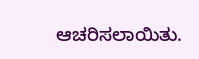ಆಚರಿಸಲಾಯಿತು.